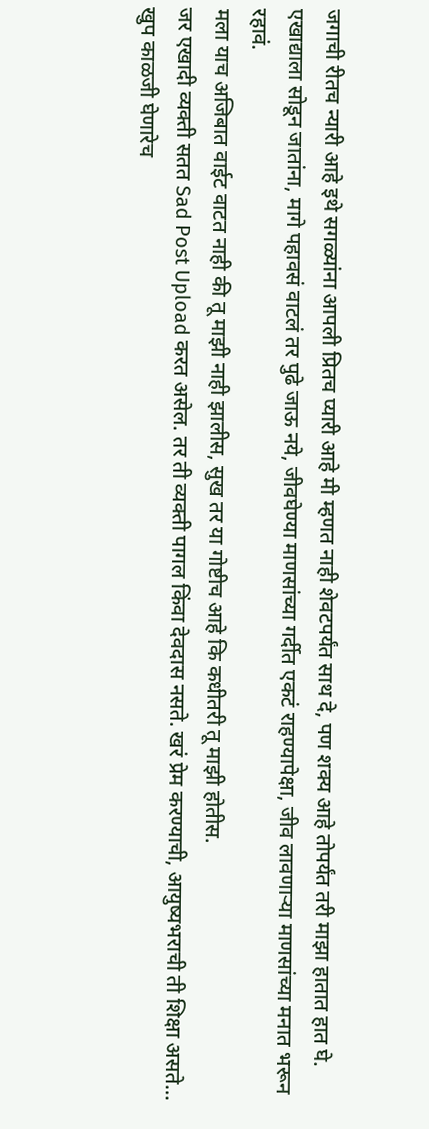जगाची रीतच न्यारी आहे इथे सगळ्यांना आपली प्रितच प्यारी आहे मी म्हणत नाही शेवटपर्यंत साथ दे, पण शक्य आहे तोपर्यंत तरी माझा हातात हात घे.
एखाद्याला सोडून जातांना, मागे पहावसं वाटलं तर पुढे जाऊ नये, जीवघेण्या माणसांच्या गर्दीत एकटं राहण्यापेक्षा, जीव लावणाऱ्या माणसांच्या मनात भरून रहावं.
मला याच अजिबात वाईट वाटत नाही की तू माझी नाही झालीस, सुख तर या गोष्टीच आहे कि कधीतरी तू माझी होतीस.
जर एखादी व्यक्ती सतत Sad Post Upload करत असेल. तर ती व्यक्ती पागल किंवा देवदास नसते. खरं प्रेम करण्याची, आयुष्यभराची ती शिक्षा असते…
खुप काळजी घेणारेच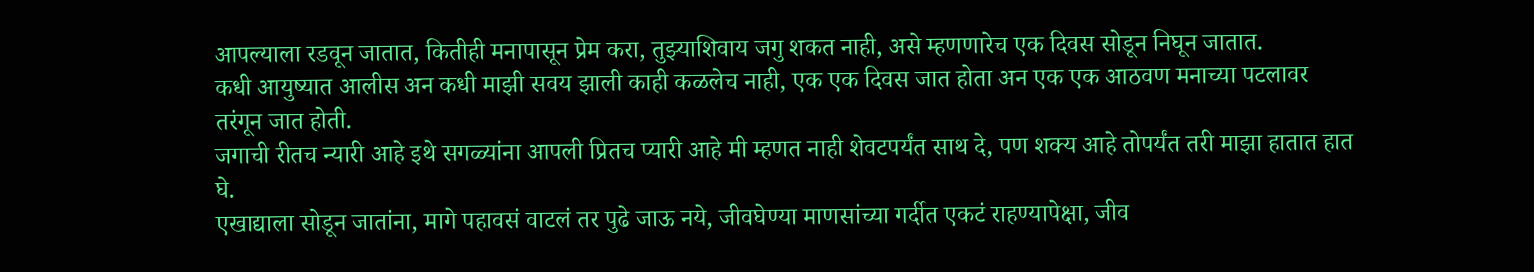आपल्याला रडवून जातात, कितीही मनापासून प्रेम करा, तुझ्याशिवाय जगु शकत नाही, असे म्हणणारेच एक दिवस सोडून निघून जातात.
कधी आयुष्यात आलीस अन कधी माझी सवय झाली काही कळलेच नाही, एक एक दिवस जात होता अन एक एक आठवण मनाच्या पटलावर तरंगून जात होती.
जगाची रीतच न्यारी आहे इथे सगळ्यांना आपली प्रितच प्यारी आहे मी म्हणत नाही शेवटपर्यंत साथ दे, पण शक्य आहे तोपर्यंत तरी माझा हातात हात घे.
एखाद्याला सोडून जातांना, मागे पहावसं वाटलं तर पुढे जाऊ नये, जीवघेण्या माणसांच्या गर्दीत एकटं राहण्यापेक्षा, जीव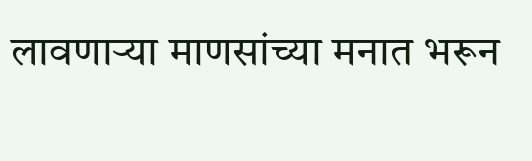लावणाऱ्या माणसांच्या मनात भरून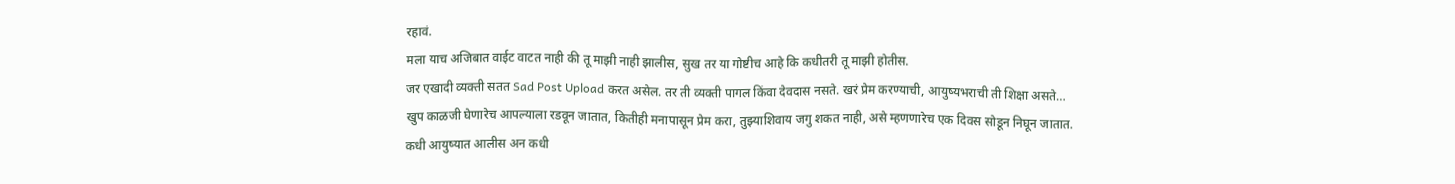रहावं.
मला याच अजिबात वाईट वाटत नाही की तू माझी नाही झालीस, सुख तर या गोष्टीच आहे कि कधीतरी तू माझी होतीस.
जर एखादी व्यक्ती सतत Sad Post Upload करत असेल. तर ती व्यक्ती पागल किंवा देवदास नसते. खरं प्रेम करण्याची, आयुष्यभराची ती शिक्षा असते…
खुप काळजी घेणारेच आपल्याला रडवून जातात, कितीही मनापासून प्रेम करा, तुझ्याशिवाय जगु शकत नाही, असे म्हणणारेच एक दिवस सोडून निघून जातात.
कधी आयुष्यात आलीस अन कधी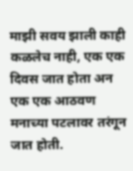माझी सवय झाली काही कळलेच नाही, एक एक दिवस जात होता अन एक एक आठवण मनाच्या पटलावर तरंगून जात होती.